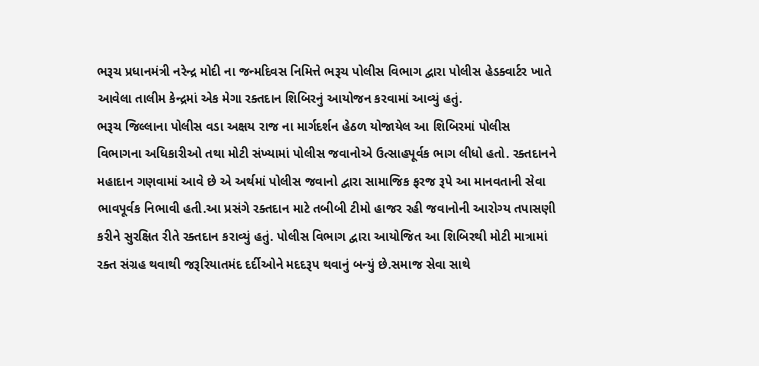ભરૂચ પ્રધાનમંત્રી નરેન્દ્ર મોદી ના જન્મદિવસ નિમિત્તે ભરૂચ પોલીસ વિભાગ દ્વારા પોલીસ હેડક્વાર્ટર ખાતે આવેલા તાલીમ કેન્દ્રમાં એક મેગા રક્તદાન શિબિરનું આયોજન કરવામાં આવ્યું હતું.
ભરૂચ જિલ્લાના પોલીસ વડા અક્ષય રાજ ના માર્ગદર્શન હેઠળ યોજાયેલ આ શિબિરમાં પોલીસ વિભાગના અધિકારીઓ તથા મોટી સંખ્યામાં પોલીસ જવાનોએ ઉત્સાહપૂર્વક ભાગ લીધો હતો. રક્તદાનને મહાદાન ગણવામાં આવે છે એ અર્થમાં પોલીસ જવાનો દ્વારા સામાજિક ફરજ રૂપે આ માનવતાની સેવા ભાવપૂર્વક નિભાવી હતી.આ પ્રસંગે રક્તદાન માટે તબીબી ટીમો હાજર રહી જવાનોની આરોગ્ય તપાસણી કરીને સુરક્ષિત રીતે રક્તદાન કરાવ્યું હતું. પોલીસ વિભાગ દ્વારા આયોજિત આ શિબિરથી મોટી માત્રામાં રક્ત સંગ્રહ થવાથી જરૂરિયાતમંદ દર્દીઓને મદદરૂપ થવાનું બન્યું છે.સમાજ સેવા સાથે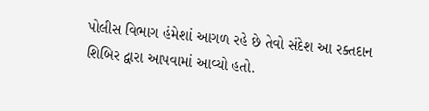પોલીસ વિભાગ હંમેશાં આગળ રહે છે તેવો સંદેશ આ રક્તદાન શિબિર દ્વારા આપવામાં આવ્યો હતો.